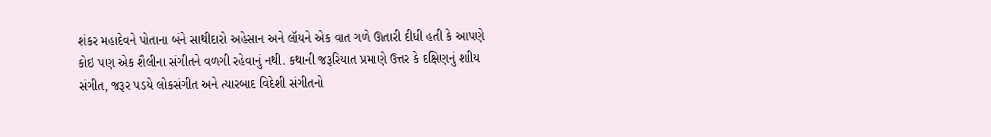શંકર મહાદેવને પોતાના બંને સાથીદારો અહેસાન અને લૉયને એક વાત ગળે ઊતારી દીધી હતી કે આપણે કોઇ પણ એક શૈલીના સંગીતને વળગી રહેવાનું નથી. કથાની જરૂરિયાત પ્રમાણે ઉત્તર કે દક્ષિણનું શાીય સંગીત, જરૂર પડયે લોકસંગીત અને ત્યારબાદ વિદેશી સંગીતનો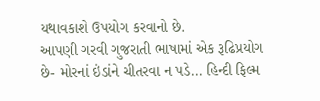યથાવકાશે ઉપયોગ કરવાનો છે.
આપણી ગરવી ગુજરાતી ભાષામાં એક રૂઢિપ્રયોગ છે- મોરનાં ઇંડાંને ચીતરવા ન પડે... હિન્દી ફિલ્મ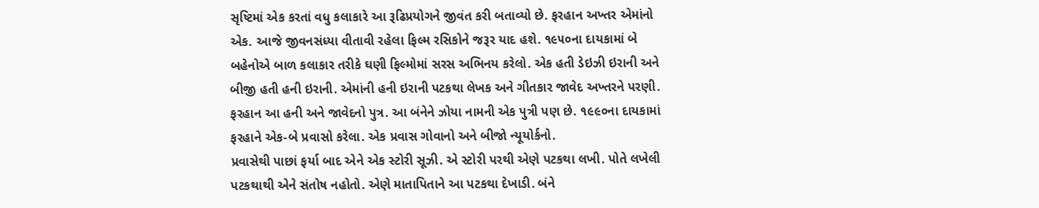સૃષ્ટિમાં એક કરતાં વધુ કલાકારે આ રૂઢિપ્રયોગને જીવંત કરી બતાવ્યો છે. ફરહાન અખ્તર એમાંનો એક. આજે જીવનસંધ્યા વીતાવી રહેલા ફિલ્મ રસિકોને જરૂર યાદ હશે. ૧૯૫૦ના દાયકામાં બે બહેનોએ બાળ કલાકાર તરીકે ઘણી ફિલ્મોમાં સરસ અભિનય કરેલો. એક હતી ડેઇઝી ઇરાની અને બીજી હતી હની ઇરાની. એમાંની હની ઇરાની પટકથા લેખક અને ગીતકાર જાવેદ અખ્તરને પરણી. ફરહાન આ હની અને જાવેદનો પુત્ર. આ બંનેને ઝોયા નામની એક પુત્રી પણ છે. ૧૯૯૦ના દાયકામાં ફરહાને એક-બે પ્રવાસો કરેલા. એક પ્રવાસ ગોવાનો અને બીજો ન્યૂયોર્કનો.
પ્રવાસેથી પાછાં ફર્યા બાદ એને એક સ્ટોરી સૂઝી. એ સ્ટોરી પરથી એણે પટકથા લખી. પોતે લખેલી પટકથાથી એને સંતોષ નહોતો. એણે માતાપિતાને આ પટકથા દેખાડી. બંને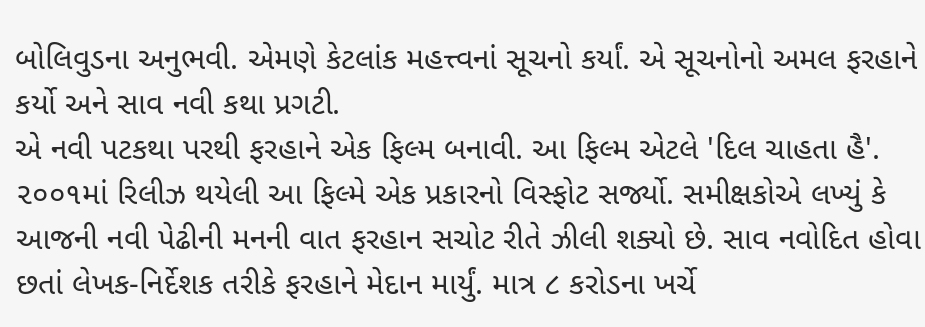બોલિવુડના અનુભવી. એમણે કેટલાંક મહત્ત્વનાં સૂચનો કર્યાં. એ સૂચનોનો અમલ ફરહાને કર્યો અને સાવ નવી કથા પ્રગટી.
એ નવી પટકથા પરથી ફરહાને એક ફિલ્મ બનાવી. આ ફિલ્મ એટલે 'દિલ ચાહતા હૈ'. ૨૦૦૧માં રિલીઝ થયેલી આ ફિલ્મે એક પ્રકારનો વિસ્ફોટ સર્જ્યો. સમીક્ષકોએ લખ્યું કે આજની નવી પેઢીની મનની વાત ફરહાન સચોટ રીતે ઝીલી શક્યો છે. સાવ નવોદિત હોવા છતાં લેખક-નિર્દેશક તરીકે ફરહાને મેદાન માર્યું. માત્ર ૮ કરોડના ખર્ચે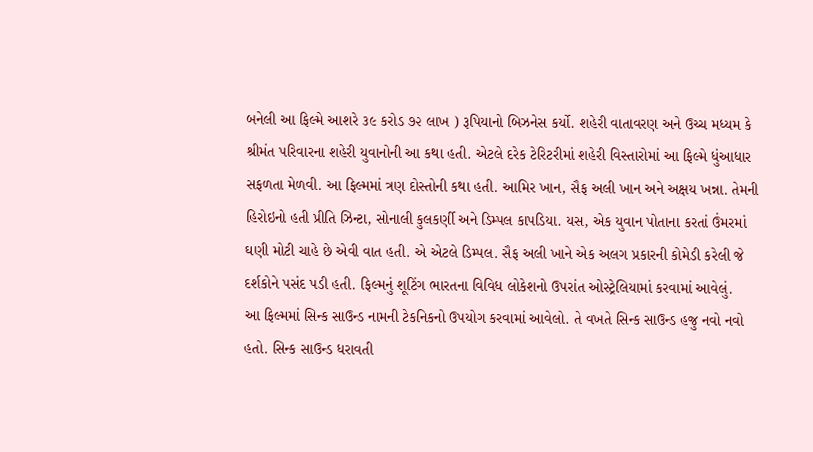બનેલી આ ફિલ્મે આશરે ૩૯ કરોડ ૭૨ લાખ ) રૂપિયાનો બિઝનેસ કર્યો. શહેરી વાતાવરણ અને ઉચ્ચ મધ્યમ કે શ્રીમંત પરિવારના શહેરી યુવાનોની આ કથા હતી. એટલે દરેક ટેરિટરીમાં શહેરી વિસ્તારોમાં આ ફિલ્મે ધુંઆધાર સફળતા મેળવી. આ ફિલ્મમાં ત્રણ દોસ્તોની કથા હતી. આમિર ખાન, સૈફ અલી ખાન અને અક્ષય ખન્ના. તેમની હિરોઇનો હતી પ્રીતિ ઝિન્ટા, સોનાલી કુલકર્ણી અને ડિમ્પલ કાપડિયા. યસ, એક યુવાન પોતાના કરતાં ઉંમરમાં ઘણી મોટી ચાહે છે એવી વાત હતી. એ એટલે ડિમ્પલ. સૈફ અલી ખાને એક અલગ પ્રકારની કોમેડી કરેલી જે દર્શકોને પસંદ પડી હતી. ફિલ્મનું શૂટિંગ ભારતના વિવિધ લોકેશનો ઉપરાંત ઓસ્ટ્રેલિયામાં કરવામાં આવેલું.
આ ફિલ્મમાં સિન્ક સાઉન્ડ નામની ટેકનિકનો ઉપયોગ કરવામાં આવેલો. તે વખતે સિન્ક સાઉન્ડ હજુ નવો નવો હતો. સિન્ક સાઉન્ડ ધરાવતી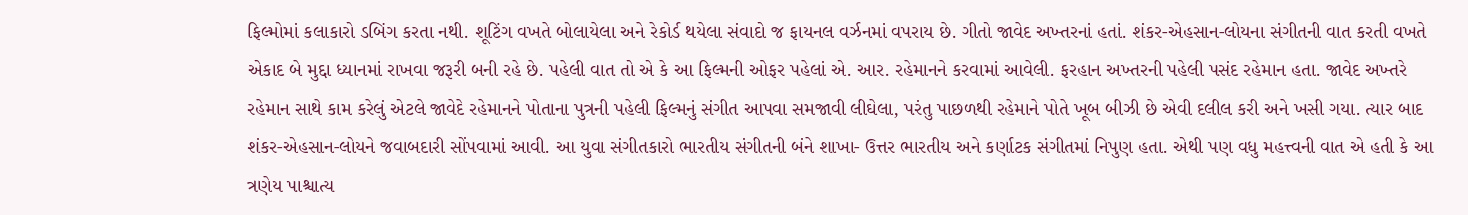ફિલ્મોમાં કલાકારો ડબિંગ કરતા નથી. શૂટિંગ વખતે બોલાયેલા અને રેકોર્ડ થયેલા સંવાદો જ ફાયનલ વર્ઝનમાં વપરાય છે. ગીતો જાવેદ અખ્તરનાં હતાં. શંકર-એહસાન-લોયના સંગીતની વાત કરતી વખતે એકાદ બે મુદ્દા ધ્યાનમાં રાખવા જરૂરી બની રહે છે. પહેલી વાત તો એ કે આ ફિલ્મની ઓફર પહેલાં એ. આર. રહેમાનને કરવામાં આવેલી. ફરહાન અખ્તરની પહેલી પસંદ રહેમાન હતા. જાવેદ અખ્તરે રહેમાન સાથે કામ કરેલું એટલે જાવેદે રહેમાનને પોતાના પુત્રની પહેલી ફિલ્મનું સંગીત આપવા સમજાવી લીઘેલા, પરંતુ પાછળથી રહેમાને પોતે ખૂબ બીઝી છે એવી દલીલ કરી અને ખસી ગયા. ત્યાર બાદ શંકર-એહસાન-લોયને જવાબદારી સોંપવામાં આવી. આ યુવા સંગીતકારો ભારતીય સંગીતની બંને શાખા- ઉત્તર ભારતીય અને કર્ણાટક સંગીતમાં નિપુણ હતા. એથી પણ વધુ મહત્ત્વની વાત એ હતી કે આ ત્રણેય પાશ્ચાત્ય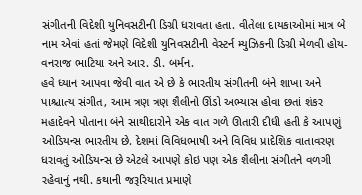સંગીતની વિદેશી યુનિવસટીની ડિગ્રી ધરાવતા હતા. વીતેલા દાયકાઓમાં માત્ર બે નામ એવાં હતાં જેમણે વિદેશી યુનિવસટીની વેસ્ટર્ન મ્યુઝિકની ડિગ્રી મેળવી હોય- વનરાજ ભાટિયા અને આર. ડી. બર્મન.
હવે ધ્યાન આપવા જેવી વાત એ છે કે ભારતીય સંગીતની બંને શાખા અને પાશ્ચાત્ય સંગીત, આમ ત્રણ ત્રણ શૈલીનો ઊંડો અભ્યાસ હોવા છતાં શંકર મહાદેવને પોતાના બંને સાથીદારોને એક વાત ગળે ઊતારી દીધી હતી કે આપણું ઓડિયન્સ ભારતીય છે. દેશમાં વિવિધભાષી અને વિવિધ પ્રાદેશિક વાતાવરણ ધરાવતું ઓડિયન્સ છે એટલે આપણે કોઇ પણ એક શૈલીના સંગીતને વળગી રહેવાનું નથી. કથાની જરૂરિયાત પ્રમાણે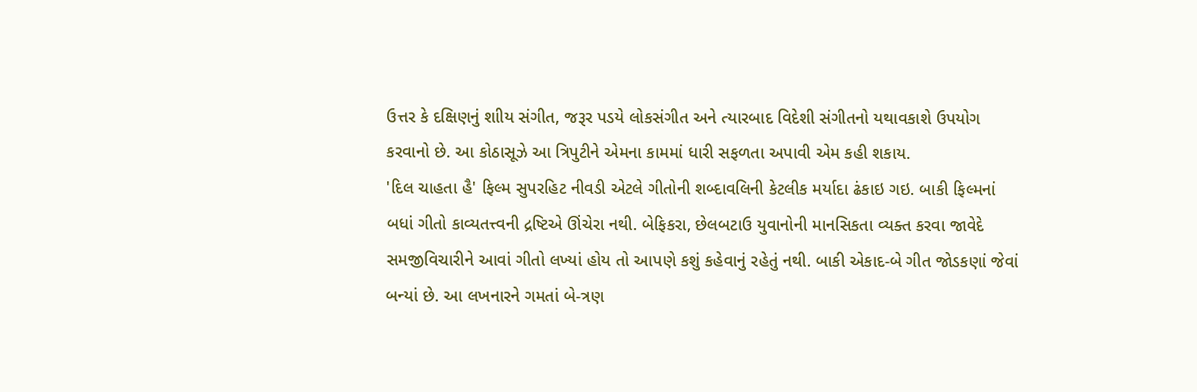ઉત્તર કે દક્ષિણનું શાીય સંગીત, જરૂર પડયે લોકસંગીત અને ત્યારબાદ વિદેશી સંગીતનો યથાવકાશે ઉપયોગ કરવાનો છે. આ કોઠાસૂઝે આ ત્રિપુટીને એમના કામમાં ધારી સફળતા અપાવી એમ કહી શકાય.
'દિલ ચાહતા હૈ' ફિલ્મ સુપરહિટ નીવડી એટલે ગીતોની શબ્દાવલિની કેટલીક મર્યાદા ઢંકાઇ ગઇ. બાકી ફિલ્મનાં બધાં ગીતો કાવ્યતત્ત્વની દ્રષ્ટિએ ઊંચેરા નથી. બેફિકરા, છેલબટાઉ યુવાનોની માનસિકતા વ્યક્ત કરવા જાવેદે સમજીવિચારીને આવાં ગીતો લખ્યાં હોય તો આપણે કશું કહેવાનું રહેતું નથી. બાકી એકાદ-બે ગીત જોડકણાં જેવાં બન્યાં છે. આ લખનારને ગમતાં બે-ત્રણ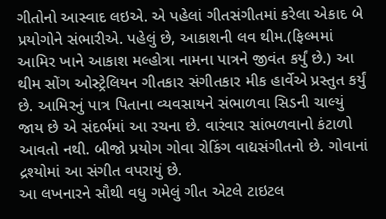ગીતોનો આસ્વાદ લઇએ. એ પહેલાં ગીતસંગીતમાં કરેલા એકાદ બે પ્રયોગોને સંભારીએ. પહેલું છે, આકાશની લવ થીમ.(ફિલ્મમાં આમિર ખાને આકાશ મલ્હોત્રા નામના પાત્રને જીવંત કર્યું છે.) આ થીમ સોંગ ઓસ્ટ્રેલિયન ગીતકાર સંગીતકાર મીક હાર્વેએ પ્રસ્તુત કર્યું છે. આમિરનું પાત્ર પિતાના વ્યવસાયને સંભાળવા સિડની ચાલ્યું જાય છે એ સંદર્ભમાં આ રચના છે. વારંવાર સાંભળવાનો કંટાળો આવતો નથી. બીજો પ્રયોગ ગોવા રોકિંગ વાદ્યસંગીતનો છે. ગોવાનાં દ્રશ્યોમાં આ સંગીત વપરાયું છે.
આ લખનારને સૌથી વધુ ગમેલું ગીત એટલે ટાઇટલ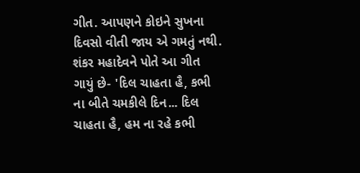ગીત. આપણને કોઇને સુખના દિવસો વીતી જાય એ ગમતું નથી. શંકર મહાદેવને પોતે આ ગીત ગાયું છે- 'દિલ ચાહતા હૈ, કભી ના બીતે ચમકીલે દિન... દિલ ચાહતા હૈ, હમ ના રહે કભી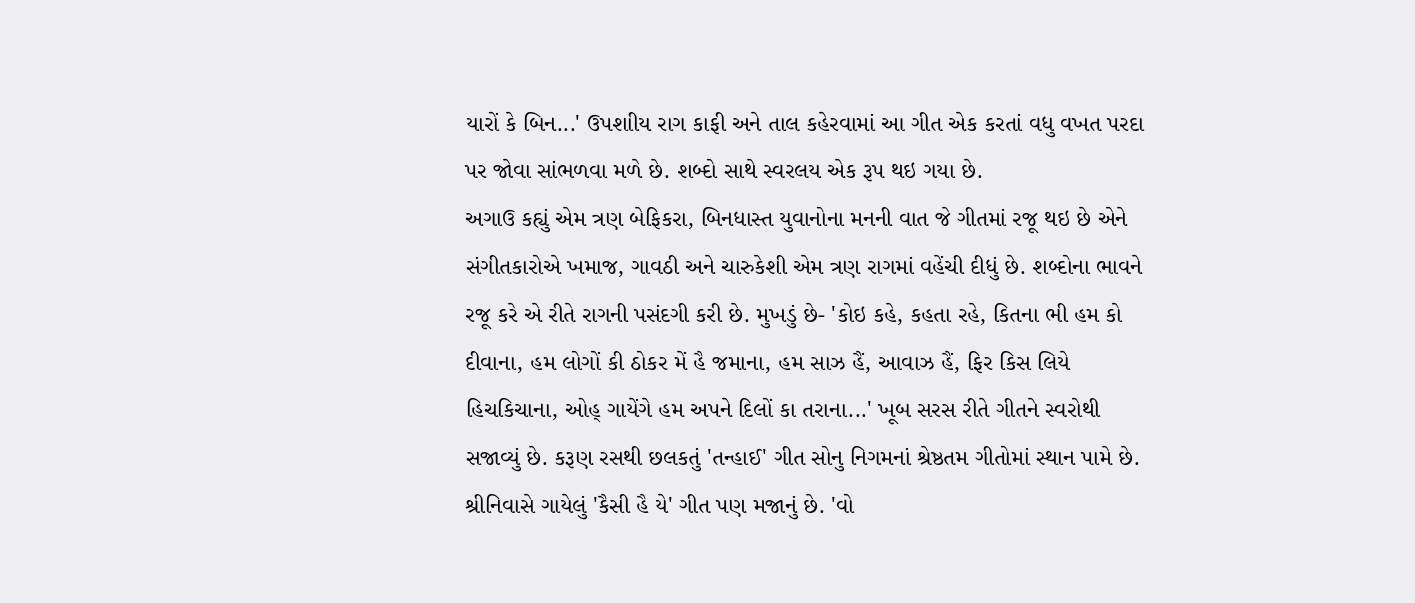યારોં કે બિન...' ઉપશાીય રાગ કાફી અને તાલ કહેરવામાં આ ગીત એક કરતાં વધુ વખત પરદા પર જોવા સાંભળવા મળે છે. શબ્દો સાથે સ્વરલય એક રૂપ થઇ ગયા છે.
અગાઉ કહ્યું એમ ત્રણ બેફિકરા, બિનધાસ્ત યુવાનોના મનની વાત જે ગીતમાં રજૂ થઇ છે એને સંગીતકારોએ ખમાજ, ગાવઠી અને ચારુકેશી એમ ત્રણ રાગમાં વહેંચી દીધું છે. શબ્દોના ભાવને રજૂ કરે એ રીતે રાગની પસંદગી કરી છે. મુખડું છે- 'કોઇ કહે, કહતા રહે, કિતના ભી હમ કો દીવાના, હમ લોગોં કી ઠોકર મેં હૈ જમાના, હમ સાઝ હૈં, આવાઝ હૈં, ફિર કિસ લિયે હિચકિચાના, ઓહ્ ગાયેંગે હમ અપને દિલોં કા તરાના...' ખૂબ સરસ રીતે ગીતને સ્વરોથી સજાવ્યું છે. કરૂણ રસથી છલકતું 'તન્હાઈ' ગીત સોનુ નિગમનાં શ્રેષ્ઠતમ ગીતોમાં સ્થાન પામે છે. શ્રીનિવાસે ગાયેલું 'કૈસી હૈ યે' ગીત પણ મજાનું છે. 'વો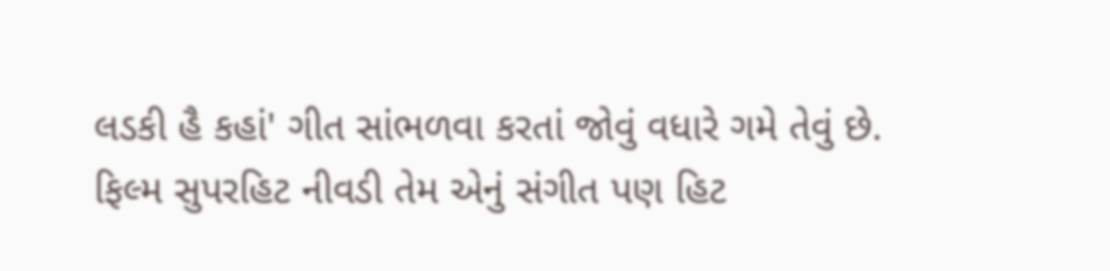લડકી હૈ કહાં' ગીત સાંભળવા કરતાં જોવું વધારે ગમે તેવું છે.
ફિલ્મ સુપરહિટ નીવડી તેમ એનું સંગીત પણ હિટ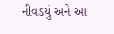નીવડયું અને આ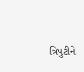ત્રિપુટીને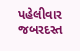પહેલીવાર જબરદસ્ત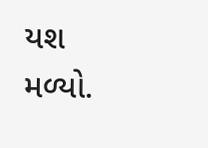યશ મળ્યો.